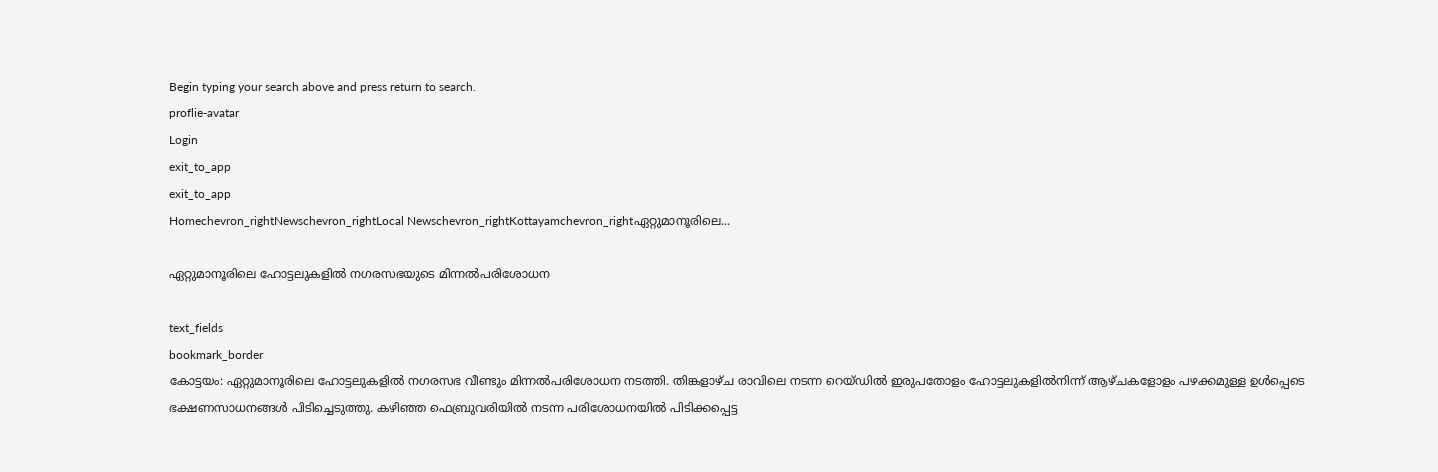Begin typing your search above and press return to search.
proflie-avatar
Login
exit_to_app
exit_to_app
Homechevron_rightNewschevron_rightLocal Newschevron_rightKottayamchevron_rightഏറ്റുമാനൂരിലെ...

ഏറ്റുമാനൂരിലെ ഹോട്ടലുകളില്‍ നഗരസഭയുടെ മിന്നല്‍പരിശോധന

text_fields
bookmark_border
കോട്ടയം: ഏറ്റുമാനൂരിലെ ഹോട്ടലുകളില്‍ നഗരസഭ വീണ്ടും മിന്നല്‍പരിശോധന നടത്തി. തിങ്കളാഴ്ച രാവിലെ നടന്ന റെയ്ഡില്‍ ഇരുപതോളം ഹോട്ടലുകളില്‍നിന്ന് ആഴ്ചകളോളം പഴക്കമുള്ള ഉള്‍പ്പെടെ ഭക്ഷണസാധനങ്ങള്‍ പിടിച്ചെടുത്തു. കഴിഞ്ഞ ഫെബ്രുവരിയില്‍ നടന്ന പരിശോധനയില്‍ പിടിക്കപ്പെട്ട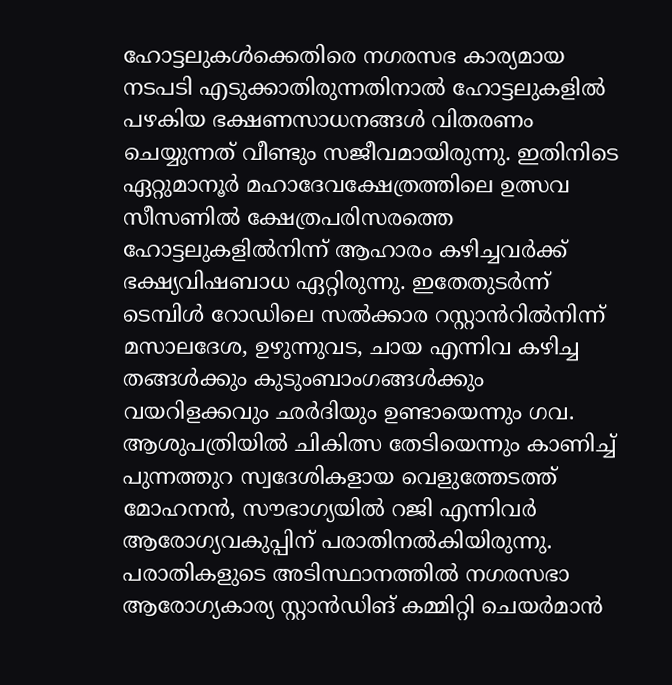ഹോട്ടലുകള്‍ക്കെതിരെ നഗരസഭ കാര്യമായ നടപടി എടുക്കാതിരുന്നതിനാല്‍ ഹോട്ടലുകളില്‍ പഴകിയ ഭക്ഷണസാധനങ്ങള്‍ വിതരണം ചെയ്യുന്നത് വീണ്ടും സജീവമായിരുന്നു. ഇതിനിടെ ഏറ്റുമാനൂര്‍ മഹാദേവക്ഷേത്രത്തിലെ ഉത്സവ സീസണില്‍ ക്ഷേത്രപരിസരത്തെ ഹോട്ടലുകളില്‍നിന്ന് ആഹാരം കഴിച്ചവര്‍ക്ക് ഭക്ഷ്യവിഷബാധ ഏറ്റിരുന്നു. ഇതേതുടര്‍ന്ന് ടെമ്പിള്‍ റോഡിലെ സൽക്കാര റസ്റ്റാൻറിൽനിന്ന് മസാലദേശ, ഉഴുന്നുവട, ചായ എന്നിവ കഴിച്ച തങ്ങള്‍ക്കും കുടുംബാംഗങ്ങള്‍ക്കും വയറിളക്കവും ഛർദിയും ഉണ്ടായെന്നും ഗവ. ആശുപത്രിയില്‍ ചികിത്സ തേടിയെന്നും കാണിച്ച് പുന്നത്തുറ സ്വദേശികളായ വെളുത്തേടത്ത് മോഹനന്‍, സൗഭാഗ്യയില്‍ റജി എന്നിവര്‍ ആരോഗ്യവകുപ്പിന് പരാതിനല്‍കിയിരുന്നു. പരാതികളുടെ അടിസ്ഥാനത്തില്‍ നഗരസഭാ ആരോഗ്യകാര്യ സ്റ്റാൻഡിങ് കമ്മിറ്റി ചെയര്‍മാന്‍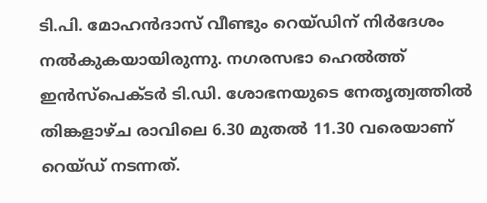ടി.പി. മോഹന്‍ദാസ് വീണ്ടും റെയ്ഡിന് നിർദേശം നല്‍കുകയായിരുന്നു. നഗരസഭാ ഹെല്‍ത്ത് ഇന്‍സ്പെക്ടര്‍ ടി.ഡി. ശോഭനയുടെ നേതൃത്വത്തില്‍ തിങ്കളാഴ്ച രാവിലെ 6.30 മുതല്‍ 11.30 വരെയാണ് റെയ്ഡ് നടന്നത്.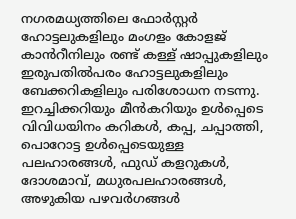നഗരമധ്യത്തിലെ ഫോര്‍സ്റ്റര്‍ ഹോട്ടലുകളിലും മംഗളം കോളജ് കാൻറീനിലും രണ്ട് കള്ള് ഷാപ്പുകളിലും ഇരുപതില്‍പരം ഹോട്ടലുകളിലും ബേക്കറികളിലും പരിശോധന നടന്നു. ഇറച്ചിക്കറിയും മീന്‍കറിയും ഉള്‍പ്പെടെ വിവിധയിനം കറികള്‍, കപ്പ, ചപ്പാത്തി, പൊറോട്ട ഉള്‍പ്പെടെയുള്ള പലഹാരങ്ങള്‍, ഫുഡ് കളറുകള്‍, ദോശമാവ്, മധുരപലഹാരങ്ങള്‍, അഴുകിയ പഴവർഗങ്ങള്‍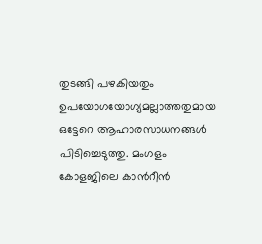തുടങ്ങി പഴകിയതും ഉപയോഗയോഗ്യമല്ലാത്തതുമായ ഒട്ടേറെ ആഹാരസാധനങ്ങള്‍ പിടിച്ചെടുത്തു. മംഗളം കോളജിലെ കാൻറീന്‍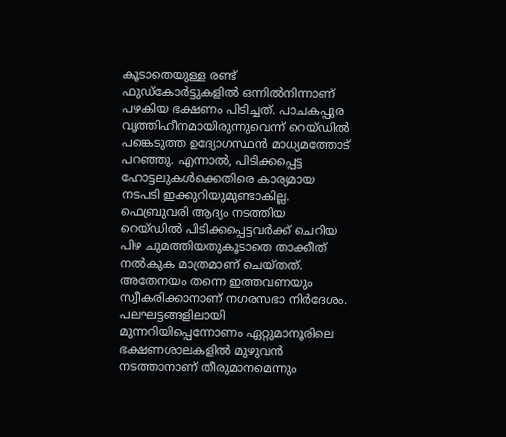കൂടാതെയുള്ള രണ്ട് ഫുഡ്കോര്‍ട്ടുകളില്‍ ഒന്നില്‍നിന്നാണ് പഴകിയ ഭക്ഷണം പിടിച്ചത്. പാചകപ്പുര വൃത്തിഹീനമായിരുന്നുവെന്ന് റെയ്ഡില്‍ പങ്കെടുത്ത ഉദ്യോഗസ്ഥന്‍ മാധ്യമത്തോട് പറഞ്ഞു. എന്നാല്‍, പിടിക്കപ്പെട്ട ഹോട്ടലുകള്‍ക്കെതിരെ കാര്യമായ നടപടി ഇക്കുറിയുമുണ്ടാകില്ല. ഫെബ്രുവരി ആദ്യം നടത്തിയ റെയ്ഡില്‍ പിടിക്കപ്പെട്ടവര്‍ക്ക് ചെറിയ പിഴ ചുമത്തിയതുകൂടാതെ താക്കീത് നല്‍കുക മാത്രമാണ് ചെയ്തത്. അതേനയം തന്നെ ഇത്തവണയും സ്വീകരിക്കാനാണ് നഗരസഭാ നിർദേശം. പലഘട്ടങ്ങളിലായി മുന്നറിയിപ്പെന്നോണം ഏറ്റുമാനൂരിലെ ഭക്ഷണശാലകളില്‍ മുഴുവന്‍ നടത്താനാണ് തീരുമാനമെന്നും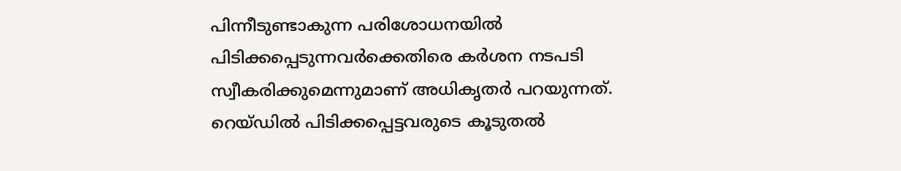പിന്നീടുണ്ടാകുന്ന പരിശോധനയില്‍ പിടിക്കപ്പെടുന്നവര്‍ക്കെതിരെ കര്‍ശന നടപടി സ്വീകരിക്കുമെന്നുമാണ് അധികൃതര്‍ പറയുന്നത്. റെയ്ഡില്‍ പിടിക്കപ്പെട്ടവരുടെ കൂടുതല്‍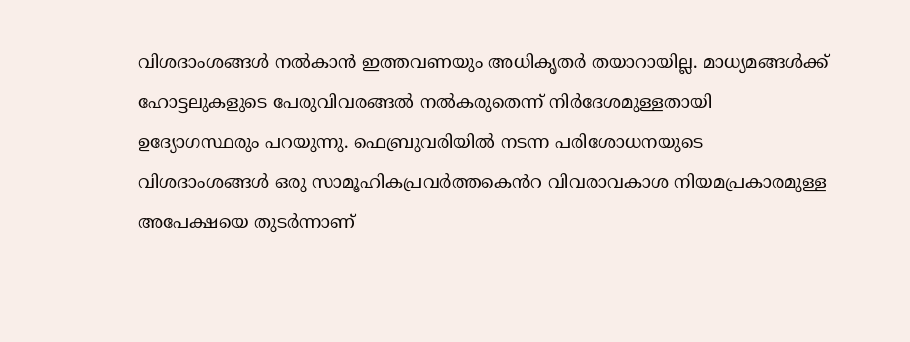വിശദാംശങ്ങള്‍ നല്‍കാന്‍ ഇത്തവണയും അധികൃതർ തയാറായില്ല. മാധ്യമങ്ങള്‍ക്ക് ഹോട്ടലുകളുടെ പേരുവിവരങ്ങല്‍ നല്‍കരുതെന്ന് നിർദേശമുള്ളതായി ഉദ്യോഗസ്ഥരും പറയുന്നു. ഫെബ്രുവരിയില്‍ നടന്ന പരിശോധനയുടെ വിശദാംശങ്ങള്‍ ഒരു സാമൂഹികപ്രവര്‍ത്തകെൻറ വിവരാവകാശ നിയമപ്രകാരമുള്ള അപേക്ഷയെ തുടര്‍ന്നാണ്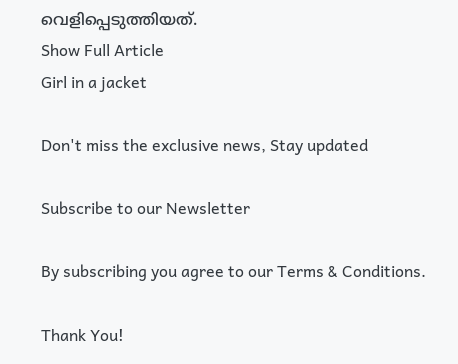വെളിപ്പെടുത്തിയത്.
Show Full Article
Girl in a jacket

Don't miss the exclusive news, Stay updated

Subscribe to our Newsletter

By subscribing you agree to our Terms & Conditions.

Thank You!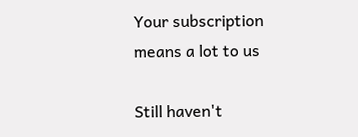Your subscription means a lot to us

Still haven't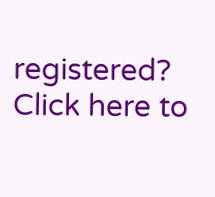registered? Click here to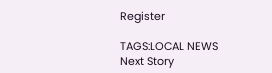Register

TAGS:LOCAL NEWS
Next Story